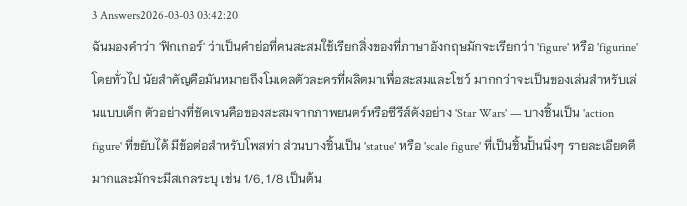3 Answers2026-03-03 03:42:20
ฉันมองคำว่า 'ฟิกเกอร์' ว่าเป็นคำย่อที่คนสะสมใช้เรียกสิ่งของที่ภาษาอังกฤษมักจะเรียกว่า 'figure' หรือ 'figurine' โดยทั่วไป นัยสำคัญคือมันหมายถึงโมเดลตัวละครที่ผลิตมาเพื่อสะสมและโชว์ มากกว่าจะเป็นของเล่นสำหรับเล่นแบบเด็ก ตัวอย่างที่ชัดเจนคือของสะสมจากภาพยนตร์หรือซีรีส์ดังอย่าง 'Star Wars' — บางชิ้นเป็น 'action figure' ที่ขยับได้ มีข้อต่อสำหรับโพสท่า ส่วนบางชิ้นเป็น 'statue' หรือ 'scale figure' ที่เป็นชิ้นปั้นนิ่งๆ รายละเอียดดีมากและมักจะมีสเกลระบุ เช่น 1/6, 1/8 เป็นต้น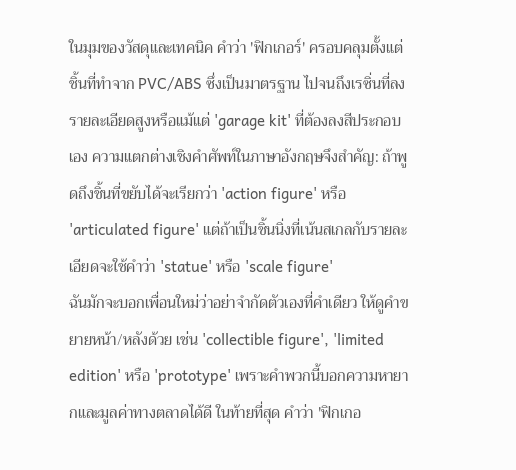ในมุมของวัสดุและเทคนิค คำว่า 'ฟิกเกอร์' ครอบคลุมตั้งแต่ชิ้นที่ทำจาก PVC/ABS ซึ่งเป็นมาตรฐาน ไปจนถึงเรซิ่นที่ลงรายละเอียดสูงหรือแม้แต่ 'garage kit' ที่ต้องลงสีประกอบเอง ความแตกต่างเชิงคำศัพท์ในภาษาอังกฤษจึงสำคัญ: ถ้าพูดถึงชิ้นที่ขยับได้จะเรียกว่า 'action figure' หรือ 'articulated figure' แต่ถ้าเป็นชิ้นนิ่งที่เน้นสเกลกับรายละเอียดจะใช้คำว่า 'statue' หรือ 'scale figure'
ฉันมักจะบอกเพื่อนใหม่ว่าอย่าจำกัดตัวเองที่คำเดียว ให้ดูคำขยายหน้า/หลังด้วย เช่น 'collectible figure', 'limited edition' หรือ 'prototype' เพราะคำพวกนี้บอกความหายากและมูลค่าทางตลาดได้ดี ในท้ายที่สุด คำว่า 'ฟิกเกอ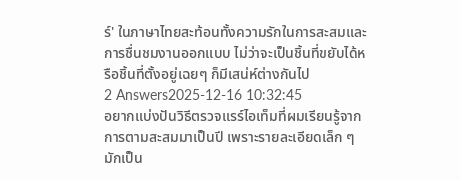ร์' ในภาษาไทยสะท้อนทั้งความรักในการสะสมและการชื่นชมงานออกแบบ ไม่ว่าจะเป็นชิ้นที่ขยับได้หรือชิ้นที่ตั้งอยู่เฉยๆ ก็มีเสน่ห์ต่างกันไป
2 Answers2025-12-16 10:32:45
อยากแบ่งปันวิธีตรวจแรร์ไอเท็มที่ผมเรียนรู้จากการตามสะสมมาเป็นปี เพราะรายละเอียดเล็ก ๆ มักเป็น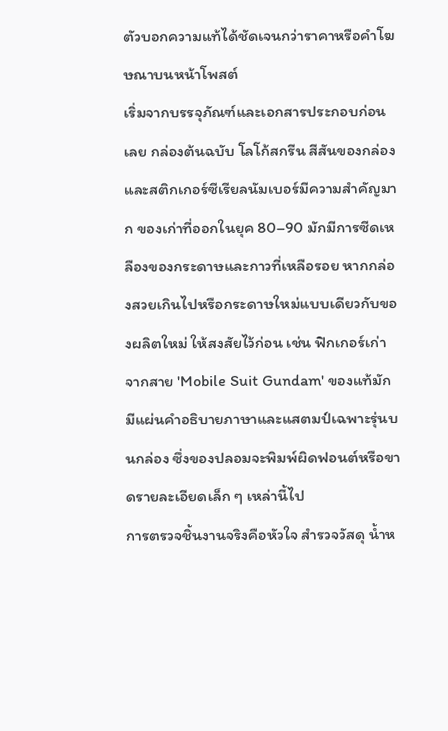ตัวบอกความแท้ได้ชัดเจนกว่าราคาหรือคำโฆษณาบนหน้าโพสต์
เริ่มจากบรรจุภัณฑ์และเอกสารประกอบก่อนเลย กล่องต้นฉบับ โลโก้สกรีน สีสันของกล่อง และสติกเกอร์ซีเรียลนัมเบอร์มีความสำคัญมาก ของเก่าที่ออกในยุค 80–90 มักมีการซีดเหลืองของกระดาษและกาวที่เหลือรอย หากกล่องสวยเกินไปหรือกระดาษใหม่แบบเดียวกับของผลิตใหม่ ให้สงสัยไว้ก่อน เช่น ฟิกเกอร์เก่าจากสาย 'Mobile Suit Gundam' ของแท้มักมีแผ่นคำอธิบายภาษาและแสตมป์เฉพาะรุ่นบนกล่อง ซึ่งของปลอมจะพิมพ์ผิดฟอนต์หรือขาดรายละเอียดเล็ก ๆ เหล่านี้ไป
การตรวจชิ้นงานจริงคือหัวใจ สำรวจวัสดุ น้ำห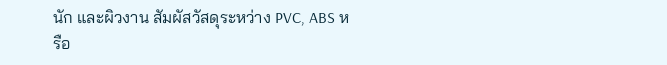นัก และผิวงาน สัมผัสวัสดุระหว่าง PVC, ABS หรือ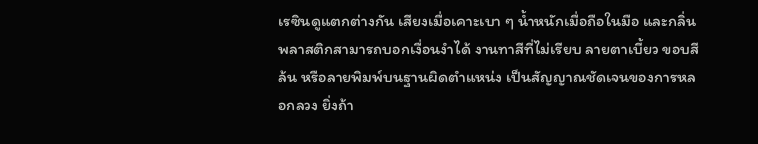เรซินดูแตกต่างกัน เสียงเมื่อเคาะเบา ๆ น้ำหนักเมื่อถือในมือ และกลิ่นพลาสติกสามารถบอกเงื่อนงำได้ งานทาสีที่ไม่เรียบ ลายตาเบี้ยว ขอบสีล้น หรือลายพิมพ์บนฐานผิดตำแหน่ง เป็นสัญญาณชัดเจนของการหลอกลวง ยิ่งถ้า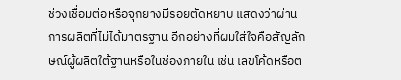ช่วงเชื่อมต่อหรือจุกยางมีรอยตัดหยาบ แสดงว่าผ่านการผลิตที่ไม่ได้มาตรฐาน อีกอย่างที่ผมใส่ใจคือสัญลักษณ์ผู้ผลิตใต้ฐานหรือในช่องภายใน เช่น เลขโค้ดหรือต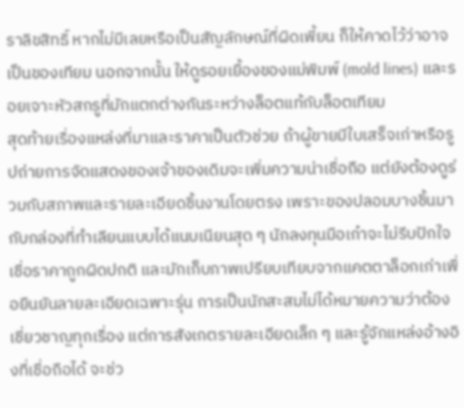ราลิขสิทธิ์ หากไม่มีเลยหรือเป็นสัญลักษณ์ที่ผิดเพี้ยน ก็ให้คาดไว้ว่าอาจเป็นของเทียม นอกจากนั้น ให้ดูรอยเยื้องของแม่พิมพ์ (mold lines) และรอยเจาะหัวสกรูที่มักแตกต่างกันระหว่างล็อตแท้กับล็อตเทียม
สุดท้ายเรื่องแหล่งที่มาและราคาเป็นตัวช่วย ถ้าผู้ขายมีใบเสร็จเก่าหรือรูปถ่ายการจัดแสดงของเจ้าของเดิมจะเพิ่มความน่าเชื่อถือ แต่ยังต้องดูร่วมกับสภาพและรายละเอียดชิ้นงานโดยตรง เพราะของปลอมบางชิ้นมากับกล่องที่ทำเลียนแบบได้แนบเนียนสุด ๆ นักลงทุนมือเก๋าจะไม่รีบปักใจเชื่อราคาถูกผิดปกติ และมักเก็บภาพเปรียบเทียบจากแคตตาล็อกเก่าเพื่อยืนยันลายละเอียดเฉพาะรุ่น การเป็นนักสะสมไม่ได้หมายความว่าต้องเชี่ยวชาญทุกเรื่อง แต่การสังเกตรายละเอียดเล็ก ๆ และรู้จักแหล่งอ้างอิงที่เชื่อถือได้ จะช่ว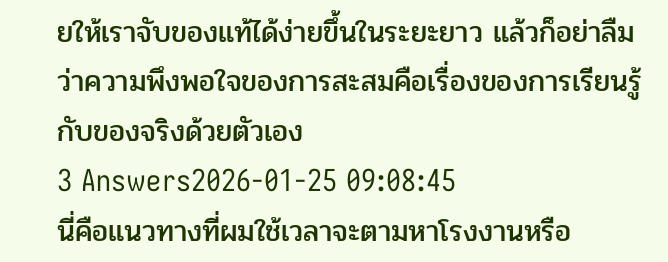ยให้เราจับของแท้ได้ง่ายขึ้นในระยะยาว แล้วก็อย่าลืมว่าความพึงพอใจของการสะสมคือเรื่องของการเรียนรู้กับของจริงด้วยตัวเอง
3 Answers2026-01-25 09:08:45
นี่คือแนวทางที่ผมใช้เวลาจะตามหาโรงงานหรือ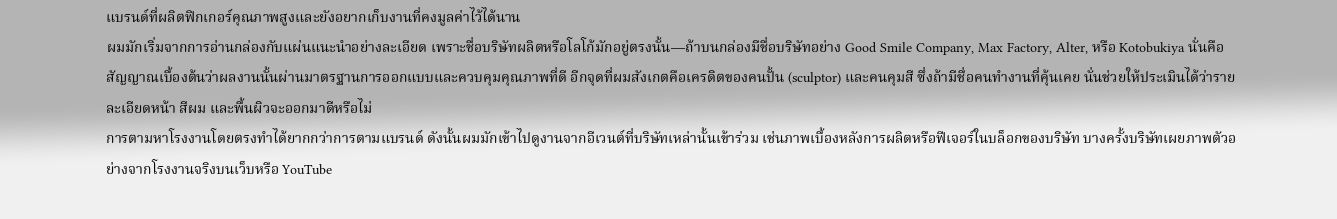แบรนด์ที่ผลิตฟิกเกอร์คุณภาพสูงและยังอยากเก็บงานที่คงมูลค่าไว้ได้นาน
ผมมักเริ่มจากการอ่านกล่องกับแผ่นแนะนำอย่างละเอียด เพราะชื่อบริษัทผลิตหรือโลโก้มักอยู่ตรงนั้น—ถ้าบนกล่องมีชื่อบริษัทอย่าง Good Smile Company, Max Factory, Alter, หรือ Kotobukiya นั่นคือสัญญาณเบื้องต้นว่าผลงานนั้นผ่านมาตรฐานการออกแบบและควบคุมคุณภาพที่ดี อีกจุดที่ผมสังเกตคือเครดิตของคนปั้น (sculptor) และคนคุมสี ซึ่งถ้ามีชื่อคนทำงานที่คุ้นเคย นั่นช่วยให้ประเมินได้ว่ารายละเอียดหน้า สีผม และพื้นผิวจะออกมาดีหรือไม่
การตามหาโรงงานโดยตรงทำได้ยากกว่าการตามแบรนด์ ดังนั้นผมมักเข้าไปดูงานจากอีเวนต์ที่บริษัทเหล่านั้นเข้าร่วม เช่นภาพเบื้องหลังการผลิตหรือฟีเจอร์ในบล็อกของบริษัท บางครั้งบริษัทเผยภาพตัวอย่างจากโรงงานจริงบนเว็บหรือ YouTube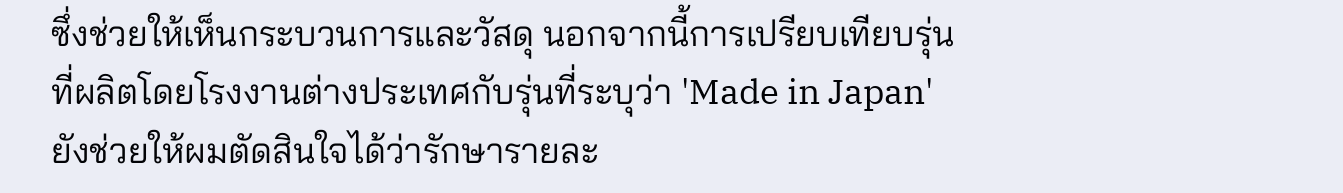ซึ่งช่วยให้เห็นกระบวนการและวัสดุ นอกจากนี้การเปรียบเทียบรุ่นที่ผลิตโดยโรงงานต่างประเทศกับรุ่นที่ระบุว่า 'Made in Japan' ยังช่วยให้ผมตัดสินใจได้ว่ารักษารายละ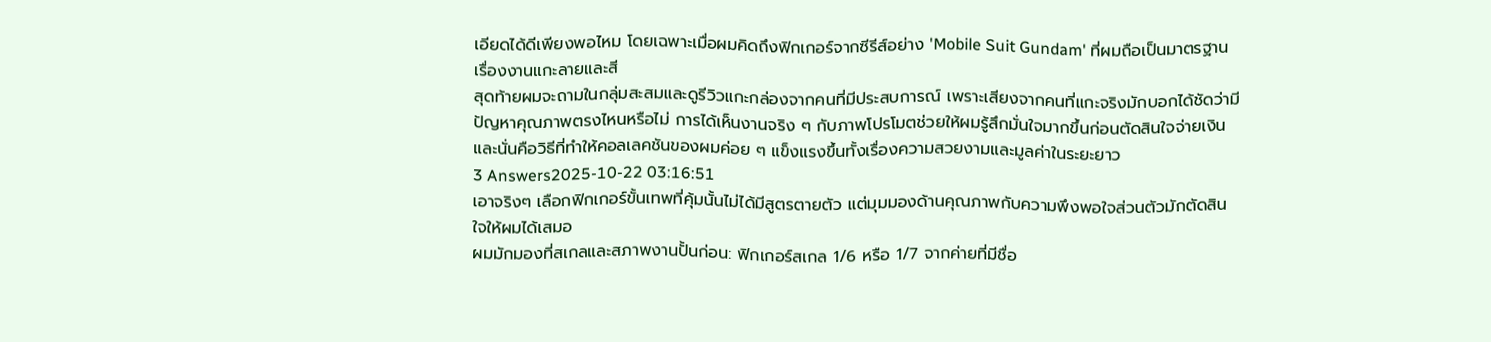เอียดได้ดีเพียงพอไหม โดยเฉพาะเมื่อผมคิดถึงฟิกเกอร์จากซีรีส์อย่าง 'Mobile Suit Gundam' ที่ผมถือเป็นมาตรฐานเรื่องงานแกะลายและสี
สุดท้ายผมจะถามในกลุ่มสะสมและดูรีวิวแกะกล่องจากคนที่มีประสบการณ์ เพราะเสียงจากคนที่แกะจริงมักบอกได้ชัดว่ามีปัญหาคุณภาพตรงไหนหรือไม่ การได้เห็นงานจริง ๆ กับภาพโปรโมตช่วยให้ผมรู้สึกมั่นใจมากขึ้นก่อนตัดสินใจจ่ายเงิน และนั่นคือวิธีที่ทำให้คอลเลคชันของผมค่อย ๆ แข็งแรงขึ้นทั้งเรื่องความสวยงามและมูลค่าในระยะยาว
3 Answers2025-10-22 03:16:51
เอาจริงๆ เลือกฟิกเกอร์ขั้นเทพที่คุ้มนั้นไม่ได้มีสูตรตายตัว แต่มุมมองด้านคุณภาพกับความพึงพอใจส่วนตัวมักตัดสินใจให้ผมได้เสมอ
ผมมักมองที่สเกลและสภาพงานปั้นก่อน: ฟิกเกอร์สเกล 1/6 หรือ 1/7 จากค่ายที่มีชื่อ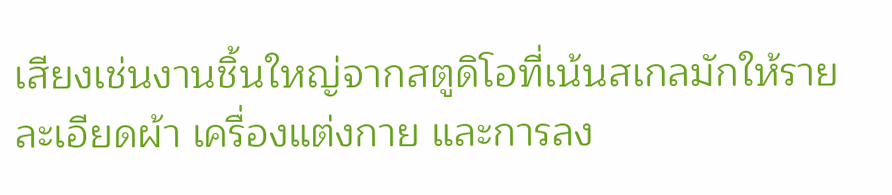เสียงเช่นงานชิ้นใหญ่จากสตูดิโอที่เน้นสเกลมักให้รายละเอียดผ้า เครื่องแต่งกาย และการลง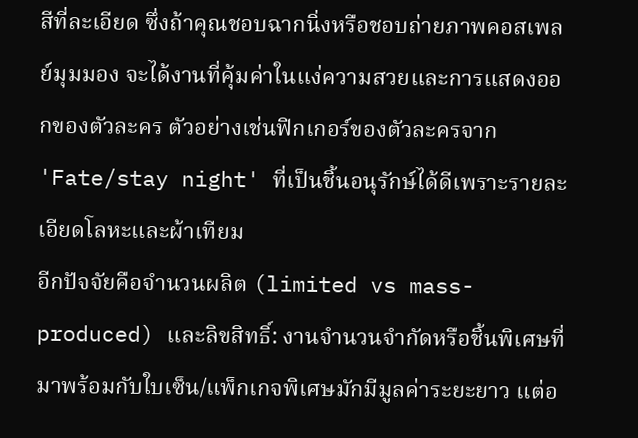สีที่ละเอียด ซึ่งถ้าคุณชอบฉากนิ่งหรือชอบถ่ายภาพคอสเพลย์มุมมอง จะได้งานที่คุ้มค่าในแง่ความสวยและการแสดงออกของตัวละคร ตัวอย่างเช่นฟิกเกอร์ของตัวละครจาก 'Fate/stay night' ที่เป็นชิ้นอนุรักษ์ได้ดีเพราะรายละเอียดโลหะและผ้าเทียม
อีกปัจจัยคือจำนวนผลิต (limited vs mass-produced) และลิขสิทธิ์: งานจำนวนจำกัดหรือชิ้นพิเศษที่มาพร้อมกับใบเซ็น/แพ็กเกจพิเศษมักมีมูลค่าระยะยาว แต่อ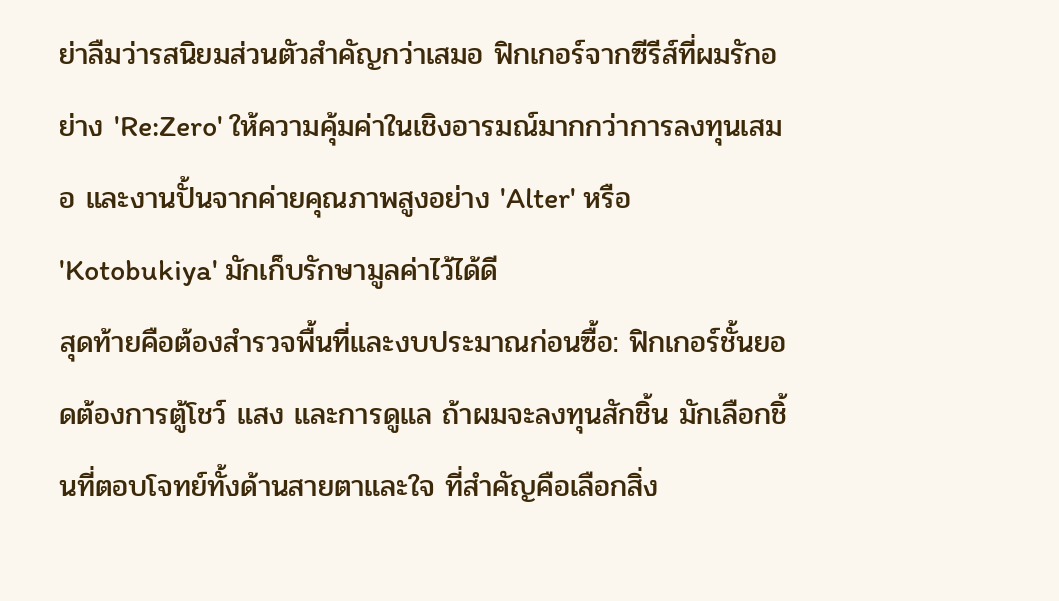ย่าลืมว่ารสนิยมส่วนตัวสำคัญกว่าเสมอ ฟิกเกอร์จากซีรีส์ที่ผมรักอย่าง 'Re:Zero' ให้ความคุ้มค่าในเชิงอารมณ์มากกว่าการลงทุนเสมอ และงานปั้นจากค่ายคุณภาพสูงอย่าง 'Alter' หรือ 'Kotobukiya' มักเก็บรักษามูลค่าไว้ได้ดี
สุดท้ายคือต้องสำรวจพื้นที่และงบประมาณก่อนซื้อ: ฟิกเกอร์ชั้นยอดต้องการตู้โชว์ แสง และการดูแล ถ้าผมจะลงทุนสักชิ้น มักเลือกชิ้นที่ตอบโจทย์ทั้งด้านสายตาและใจ ที่สำคัญคือเลือกสิ่ง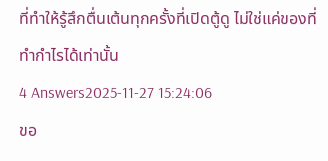ที่ทำให้รู้สึกตื่นเต้นทุกครั้งที่เปิดตู้ดู ไม่ใช่แค่ของที่ทำกำไรได้เท่านั้น
4 Answers2025-11-27 15:24:06
ขอ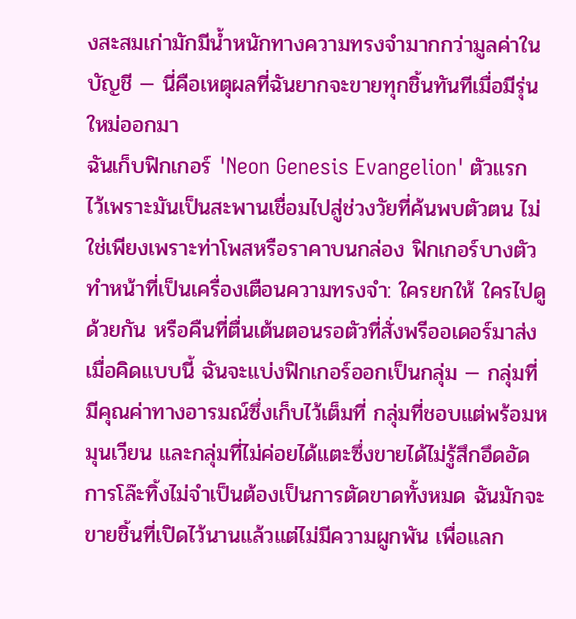งสะสมเก่ามักมีน้ำหนักทางความทรงจำมากกว่ามูลค่าในบัญชี — นี่คือเหตุผลที่ฉันยากจะขายทุกชิ้นทันทีเมื่อมีรุ่นใหม่ออกมา
ฉันเก็บฟิกเกอร์ 'Neon Genesis Evangelion' ตัวแรกไว้เพราะมันเป็นสะพานเชื่อมไปสู่ช่วงวัยที่ค้นพบตัวตน ไม่ใช่เพียงเพราะท่าโพสหรือราคาบนกล่อง ฟิกเกอร์บางตัวทำหน้าที่เป็นเครื่องเตือนความทรงจำ: ใครยกให้ ใครไปดูด้วยกัน หรือคืนที่ตื่นเต้นตอนรอตัวที่สั่งพรีออเดอร์มาส่ง เมื่อคิดแบบนี้ ฉันจะแบ่งฟิกเกอร์ออกเป็นกลุ่ม — กลุ่มที่มีคุณค่าทางอารมณ์ซึ่งเก็บไว้เต็มที่ กลุ่มที่ชอบแต่พร้อมหมุนเวียน และกลุ่มที่ไม่ค่อยได้แตะซึ่งขายได้ไม่รู้สึกอึดอัด
การโล๊ะทิ้งไม่จำเป็นต้องเป็นการตัดขาดทั้งหมด ฉันมักจะขายชิ้นที่เปิดไว้นานแล้วแต่ไม่มีความผูกพัน เพื่อแลก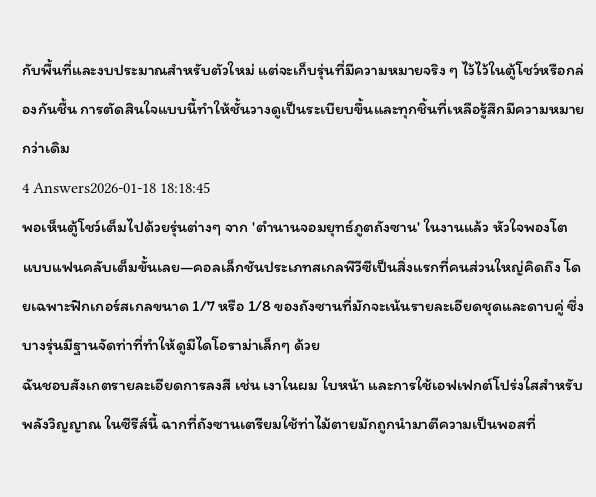กับพื้นที่และงบประมาณสำหรับตัวใหม่ แต่จะเก็บรุ่นที่มีความหมายจริง ๆ ไว้ไว้ในตู้โชว์หรือกล่องกันชื้น การตัดสินใจแบบนี้ทำให้ชั้นวางดูเป็นระเบียบขึ้นและทุกชิ้นที่เหลือรู้สึกมีความหมายกว่าเดิม
4 Answers2026-01-18 18:18:45
พอเห็นตู้โชว์เต็มไปด้วยรุ่นต่างๆ จาก 'ตํานานจอมยุทธ์ภูตถังซาน' ในงานแล้ว หัวใจพองโตแบบแฟนคลับเต็มขั้นเลย—คอลเล็กชันประเภทสเกลพีวีซีเป็นสิ่งแรกที่คนส่วนใหญ่คิดถึง โดยเฉพาะฟิกเกอร์สเกลขนาด 1/7 หรือ 1/8 ของถังซานที่มักจะเน้นรายละเอียดชุดและดาบคู่ ซึ่งบางรุ่นมีฐานจัดท่าที่ทำให้ดูมีไดโอราม่าเล็กๆ ด้วย
ฉันชอบสังเกตรายละเอียดการลงสี เช่น เงาในผม ใบหน้า และการใช้เอฟเฟกต์โปร่งใสสำหรับพลังวิญญาณ ในซีรีส์นี้ ฉากที่ถังซานเตรียมใช้ท่าไม้ตายมักถูกนำมาตีความเป็นพอสที่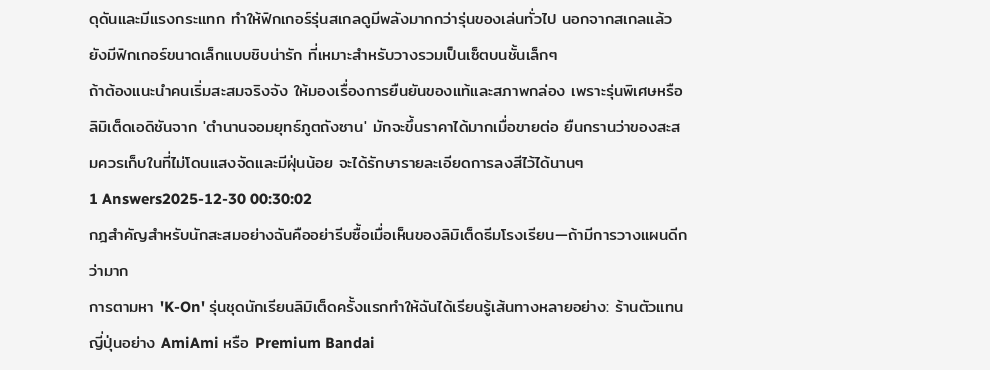ดุดันและมีแรงกระแทก ทำให้ฟิกเกอร์รุ่นสเกลดูมีพลังมากกว่ารุ่นของเล่นทั่วไป นอกจากสเกลแล้วยังมีฟิกเกอร์ขนาดเล็กแบบชิบน่ารัก ที่เหมาะสำหรับวางรวมเป็นเซ็ตบนชั้นเล็กๆ
ถ้าต้องแนะนำคนเริ่มสะสมจริงจัง ให้มองเรื่องการยืนยันของแท้และสภาพกล่อง เพราะรุ่นพิเศษหรือลิมิเต็ดเอดิชันจาก 'ตํานานจอมยุทธ์ภูตถังซาน' มักจะขึ้นราคาได้มากเมื่อขายต่อ ยืนกรานว่าของสะสมควรเก็บในที่ไม่โดนแสงจัดและมีฝุ่นน้อย จะได้รักษารายละเอียดการลงสีไว้ได้นานๆ
1 Answers2025-12-30 00:30:02
กฎสำคัญสำหรับนักสะสมอย่างฉันคืออย่ารีบซื้อเมื่อเห็นของลิมิเต็ดธีมโรงเรียน—ถ้ามีการวางแผนดีกว่ามาก
การตามหา 'K-On' รุ่นชุดนักเรียนลิมิเต็ดครั้งแรกทำให้ฉันได้เรียนรู้เส้นทางหลายอย่าง: ร้านตัวแทนญี่ปุ่นอย่าง AmiAmi หรือ Premium Bandai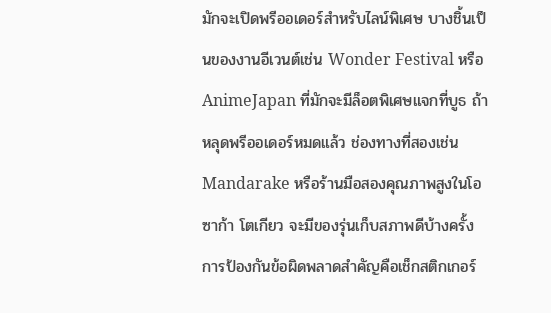มักจะเปิดพรีออเดอร์สำหรับไลน์พิเศษ บางชิ้นเป็นของงานอีเวนต์เช่น Wonder Festival หรือ AnimeJapan ที่มักจะมีล็อตพิเศษแจกที่บูธ ถ้าหลุดพรีออเดอร์หมดแล้ว ช่องทางที่สองเช่น Mandarake หรือร้านมือสองคุณภาพสูงในโอซาก้า โตเกียว จะมีของรุ่นเก็บสภาพดีบ้างครั้ง
การป้องกันข้อผิดพลาดสำคัญคือเช็กสติกเกอร์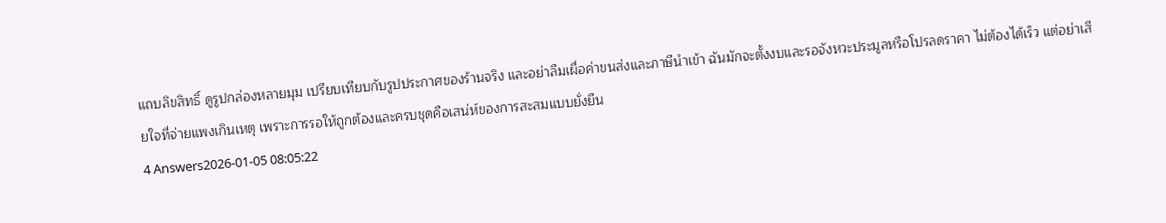แถบลิขสิทธิ์ ดูรูปกล่องหลายมุม เปรียบเทียบกับรูปประกาศของร้านจริง และอย่าลืมเผื่อค่าขนส่งและภาษีนำเข้า ฉันมักจะตั้งงบและรอจังหวะประมูลหรือโปรลดราคา ไม่ต้องได้เร็ว แต่อย่าเสียใจที่จ่ายแพงเกินเหตุ เพราะการรอให้ถูกต้องและครบชุดคือเสน่ห์ของการสะสมแบบยั่งยืน
4 Answers2026-01-05 08:05:22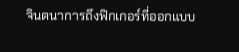จินตนาการถึงฟิกเกอร์ที่ออกแบบ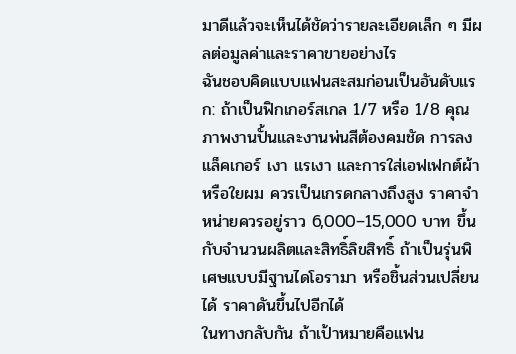มาดีแล้วจะเห็นได้ชัดว่ารายละเอียดเล็ก ๆ มีผลต่อมูลค่าและราคาขายอย่างไร
ฉันชอบคิดแบบแฟนสะสมก่อนเป็นอันดับแรก: ถ้าเป็นฟิกเกอร์สเกล 1/7 หรือ 1/8 คุณภาพงานปั้นและงานพ่นสีต้องคมชัด การลงแล็คเกอร์ เงา แรเงา และการใส่เอฟเฟกต์ผ้าหรือใยผม ควรเป็นเกรดกลางถึงสูง ราคาจำหน่ายควรอยู่ราว 6,000–15,000 บาท ขึ้นกับจำนวนผลิตและสิทธิ์ลิขสิทธิ์ ถ้าเป็นรุ่นพิเศษแบบมีฐานไดโอรามา หรือชิ้นส่วนเปลี่ยนได้ ราคาดันขึ้นไปอีกได้
ในทางกลับกัน ถ้าเป้าหมายคือแฟน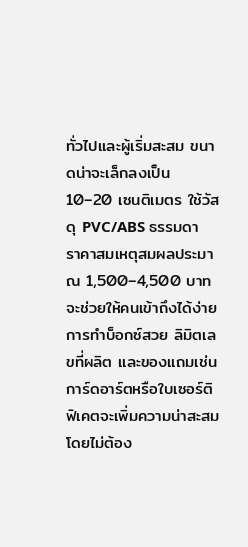ทั่วไปและผู้เริ่มสะสม ขนาดน่าจะเล็กลงเป็น 10–20 เซนติเมตร ใช้วัสดุ PVC/ABS ธรรมดา ราคาสมเหตุสมผลประมาณ 1,500–4,500 บาท จะช่วยให้คนเข้าถึงได้ง่าย การทำบ็อกซ์สวย ลิมิตเลขที่ผลิต และของแถมเช่นการ์ดอาร์ตหรือใบเซอร์ติฟิเคตจะเพิ่มความน่าสะสมโดยไม่ต้อง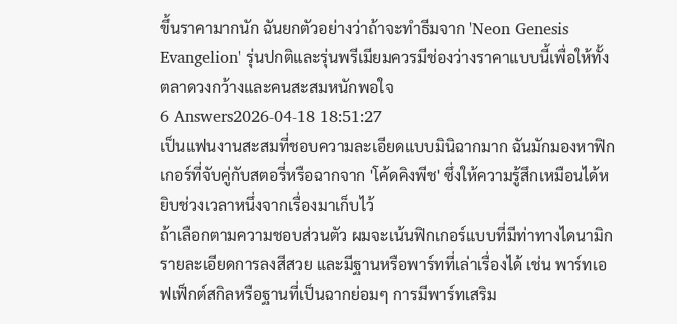ขึ้นราคามากนัก ฉันยกตัวอย่างว่าถ้าจะทำธีมจาก 'Neon Genesis Evangelion' รุ่นปกติและรุ่นพรีเมียมควรมีช่องว่างราคาแบบนี้เพื่อให้ทั้งตลาดวงกว้างและคนสะสมหนักพอใจ
6 Answers2026-04-18 18:51:27
เป็นแฟนงานสะสมที่ชอบความละเอียดแบบมินิฉากมาก ฉันมักมองหาฟิกเกอร์ที่จับคู่กับสตอรี่หรือฉากจาก 'โค้ดคิงพีช' ซึ่งให้ความรู้สึกเหมือนได้หยิบช่วงเวลาหนึ่งจากเรื่องมาเก็บไว้
ถ้าเลือกตามความชอบส่วนตัว ผมจะเน้นฟิกเกอร์แบบที่มีท่าทางไดนามิก รายละเอียดการลงสีสวย และมีฐานหรือพาร์ทที่เล่าเรื่องได้ เช่น พาร์ทเอฟเฟ็กต์สกิลหรือฐานที่เป็นฉากย่อมๆ การมีพาร์ทเสริม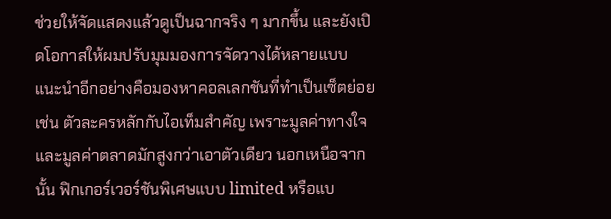ช่วยให้จัดแสดงแล้วดูเป็นฉากจริง ๆ มากขึ้น และยังเปิดโอกาสให้ผมปรับมุมมองการจัดวางได้หลายแบบ
แนะนำอีกอย่างคือมองหาคอลเลกชันที่ทำเป็นเซ็ตย่อย เช่น ตัวละครหลักกับไอเท็มสำคัญ เพราะมูลค่าทางใจและมูลค่าตลาดมักสูงกว่าเอาตัวเดียว นอกเหนือจากนั้น ฟิกเกอร์เวอร์ชันพิเศษแบบ limited หรือแบ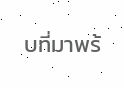บที่มาพร้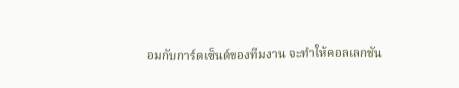อมกับการ์ดเซ็นต์ของทีมงาน จะทำให้คอลเลกชัน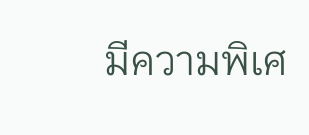มีความพิเศ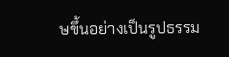ษขึ้นอย่างเป็นรูปธรรม